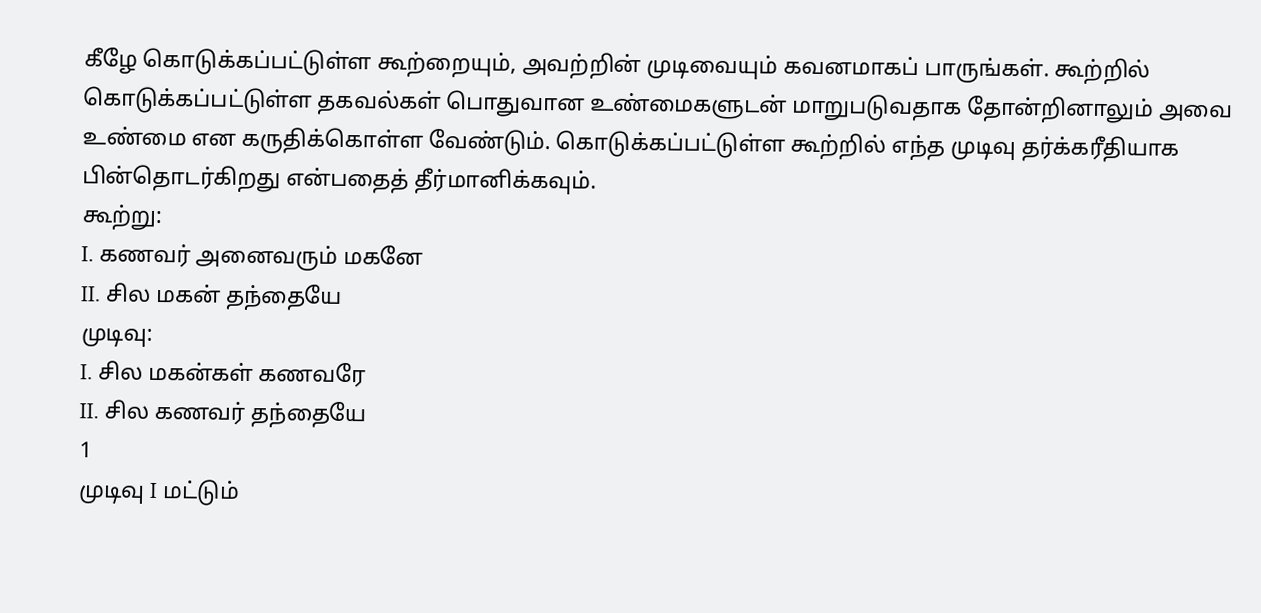கீழே கொடுக்கப்பட்டுள்ள கூற்றையும், அவற்றின் முடிவையும் கவனமாகப் பாருங்கள். கூற்றில் கொடுக்கப்பட்டுள்ள தகவல்கள் பொதுவான உண்மைகளுடன் மாறுபடுவதாக தோன்றினாலும் அவை உண்மை என கருதிக்கொள்ள வேண்டும். கொடுக்கப்பட்டுள்ள கூற்றில் எந்த முடிவு தர்க்கரீதியாக பின்தொடர்கிறது என்பதைத் தீர்மானிக்கவும்.
கூற்று:
I. கணவர் அனைவரும் மகனே
II. சில மகன் தந்தையே
முடிவு:
I. சில மகன்கள் கணவரே
II. சில கணவர் தந்தையே
1
முடிவு I மட்டும்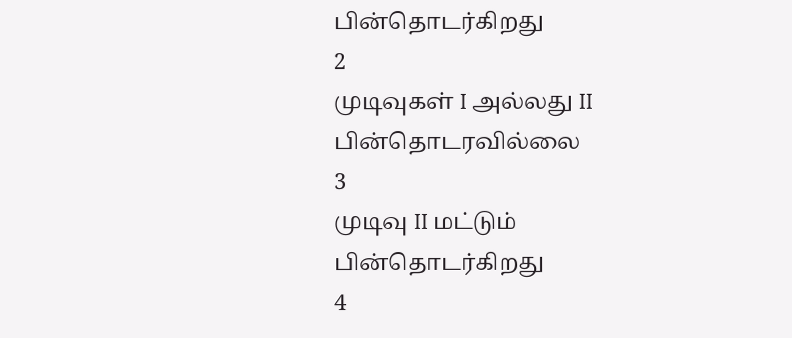பின்தொடர்கிறது
2
முடிவுகள் I அல்லது II பின்தொடரவில்லை
3
முடிவு II மட்டும் பின்தொடர்கிறது
4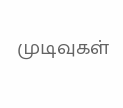முடிவுகள்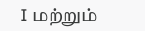I மற்றும்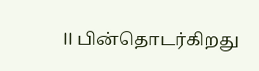II பின்தொடர்கிறது